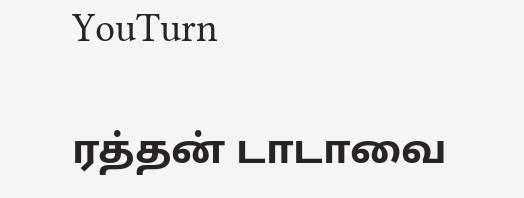YouTurn

ரத்தன் டாடாவை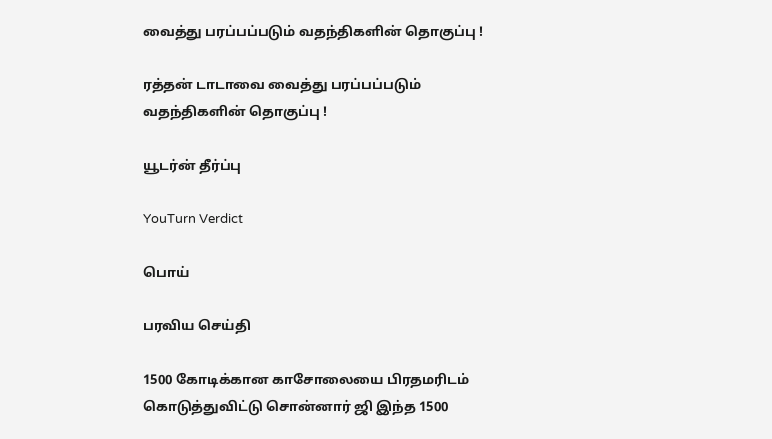வைத்து பரப்பப்படும் வதந்திகளின் தொகுப்பு !

ரத்தன் டாடாவை வைத்து பரப்பப்படும் வதந்திகளின் தொகுப்பு !

யூடர்ன் தீர்ப்பு

YouTurn Verdict

பொய்

பரவிய செய்தி

1500 கோடிக்கான காசோலையை பிரதமரிடம் கொடுத்துவிட்டு சொன்னார் ஜி இந்த 1500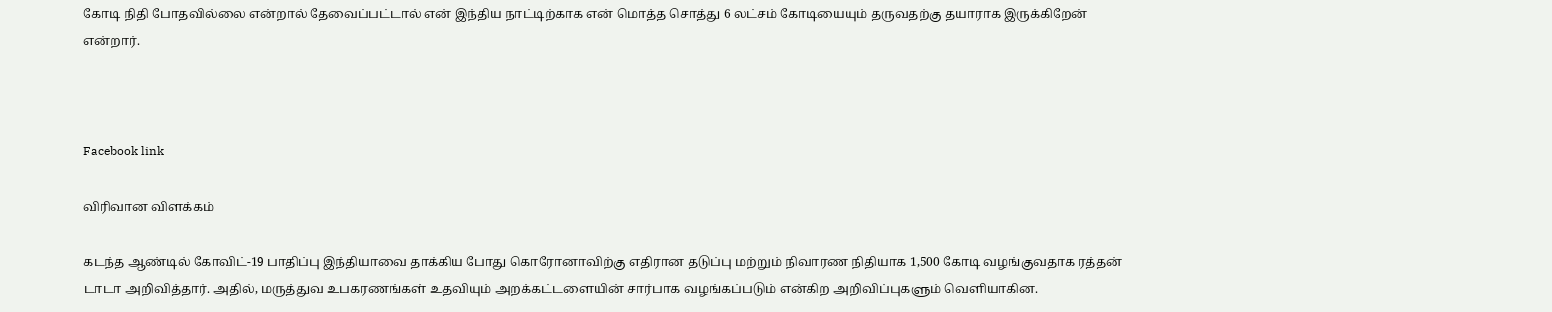கோடி நிதி போதவில்லை என்றால் தேவைப்பட்டால் என் இந்திய நாட்டிற்காக என் மொத்த சொத்து 6 லட்சம் கோடியையும் தருவதற்கு தயாராக இருக்கிறேன் என்றார்.



Facebook link

விரிவான விளக்கம்

கடந்த ஆண்டில் கோவிட்-19 பாதிப்பு இந்தியாவை தாக்கிய போது கொரோனாவிற்கு எதிரான தடுப்பு மற்றும் நிவாரண நிதியாக 1,500 கோடி வழங்குவதாக ரத்தன் டாடா அறிவித்தார். அதில், மருத்துவ உபகரணங்கள் உதவியும் அறக்கட்டளையின் சார்பாக வழங்கப்படும் என்கிற அறிவிப்புகளும் வெளியாகின.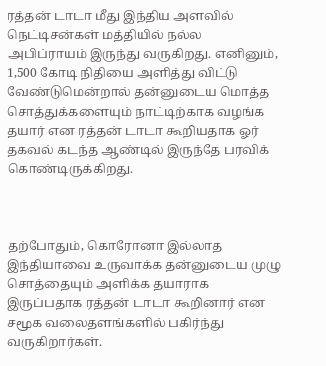ரத்தன் டாடா மீது இந்திய அளவில் நெட்டிசன்கள் மத்தியில் நல்ல அபிப்ராயம் இருந்து வருகிறது. எனினும், 1,500 கோடி நிதியை அளித்து விட்டு வேண்டுமென்றால் தன்னுடைய மொத்த சொத்துக்களையும் நாட்டிற்காக வழங்க தயார் என ரத்தன் டாடா கூறியதாக ஓர் தகவல் கடந்த ஆண்டில் இருந்தே பரவிக் கொண்டிருக்கிறது.



தற்போதும், கொரோனா இல்லாத இந்தியாவை உருவாக்க தன்னுடைய முழு சொத்தையும் அளிக்க தயாராக இருப்பதாக ரத்தன் டாடா கூறினார் என சமூக வலைதளங்களில் பகிர்ந்து வருகிறார்கள்.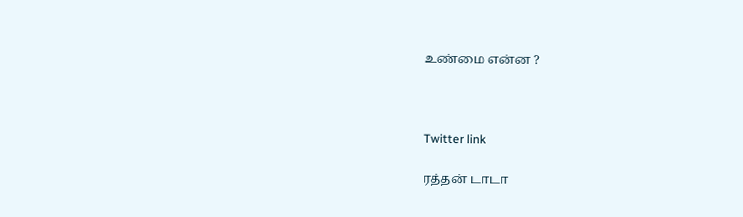உண்மை என்ன ?



Twitter link

ரத்தன் டாடா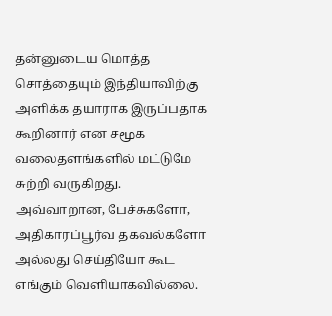தன்னுடைய மொத்த சொத்தையும் இந்தியாவிற்கு அளிக்க தயாராக இருப்பதாக கூறினார் என சமூக வலைதளங்களில் மட்டுமே சுற்றி வருகிறது. அவ்வாறான, பேச்சுகளோ, அதிகாரப்பூர்வ தகவல்களோ அல்லது செய்தியோ கூட எங்கும் வெளியாகவில்லை.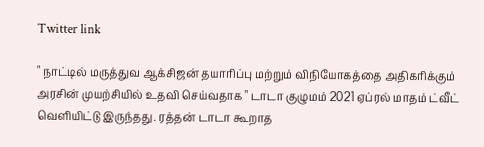Twitter link

" நாட்டில் மருத்துவ ஆக்சிஜன் தயாரிப்பு மற்றும் விநியோகத்தை அதிகரிக்கும் அரசின் முயற்சியில் உதவி செய்வதாக " டாடா குழுமம் 2021 ஏப்ரல் மாதம் ட்வீட் வெளியிட்டு இருந்தது. ரத்தன் டாடா கூறாத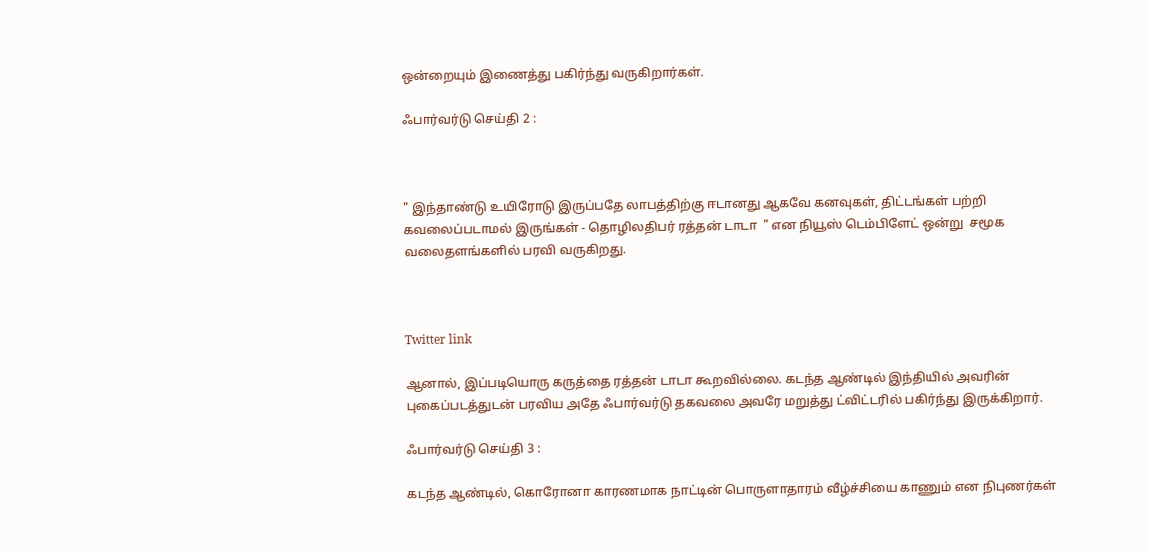ஒன்றையும் இணைத்து பகிர்ந்து வருகிறார்கள்.

ஃபார்வர்டு செய்தி 2 :



" இந்தாண்டு உயிரோடு இருப்பதே லாபத்திற்கு ஈடானது ஆகவே கனவுகள், திட்டங்கள் பற்றி கவலைப்படாமல் இருங்கள் - தொழிலதிபர் ரத்தன் டாடா  " என நியூஸ் டெம்பிளேட் ஒன்று  சமூக வலைதளங்களில் பரவி வருகிறது.



Twitter link

ஆனால், இப்படியொரு கருத்தை ரத்தன் டாடா கூறவில்லை. கடந்த ஆண்டில் இந்தியில் அவரின் புகைப்படத்துடன் பரவிய அதே ஃபார்வர்டு தகவலை அவரே மறுத்து ட்விட்டரில் பகிர்ந்து இருக்கிறார்.

ஃபார்வர்டு செய்தி 3 :

கடந்த ஆண்டில், கொரோனா காரணமாக நாட்டின் பொருளாதாரம் வீழ்ச்சியை காணும் என நிபுணர்கள்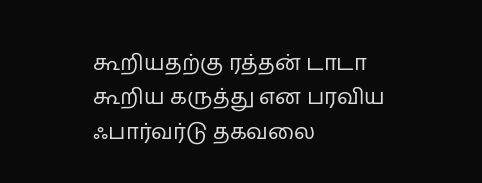கூறியதற்கு ரத்தன் டாடா கூறிய கருத்து என பரவிய ஃபார்வர்டு தகவலை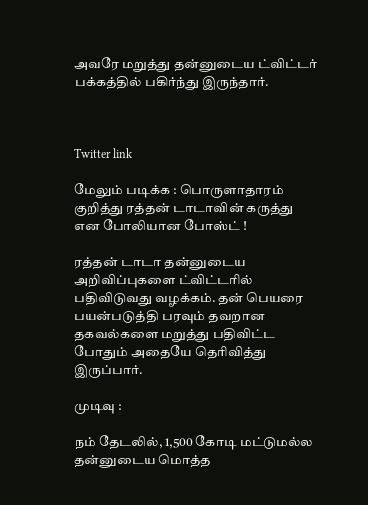அவரே மறுத்து தன்னுடைய ட்விட்டர் பக்கத்தில் பகிர்ந்து இருந்தார்.



Twitter link

மேலும் படிக்க : பொருளாதாரம் குறித்து ரத்தன் டாடாவின் கருத்து என போலியான போஸ்ட் !

ரத்தன் டாடா தன்னுடைய அறிவிப்புகளை ட்விட்டரில் பதிவிடுவது வழக்கம். தன் பெயரை பயன்படுத்தி பரவும் தவறான தகவல்களை மறுத்து பதிவிட்ட போதும் அதையே தெரிவித்து இருப்பார்.

முடிவு :

நம் தேடலில், 1,500 கோடி மட்டுமல்ல தன்னுடைய மொத்த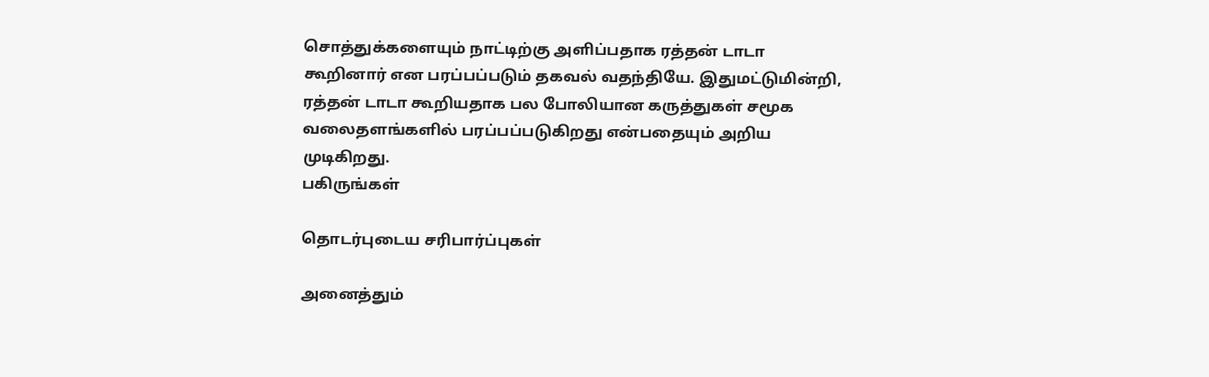சொத்துக்களையும் நாட்டிற்கு அளிப்பதாக ரத்தன் டாடா கூறினார் என பரப்பப்படும் தகவல் வதந்தியே. இதுமட்டுமின்றி, ரத்தன் டாடா கூறியதாக பல போலியான கருத்துகள் சமூக வலைதளங்களில் பரப்பப்படுகிறது என்பதையும் அறிய முடிகிறது.
பகிருங்கள்

தொடர்புடைய சரிபார்ப்புகள்

அனைத்தும்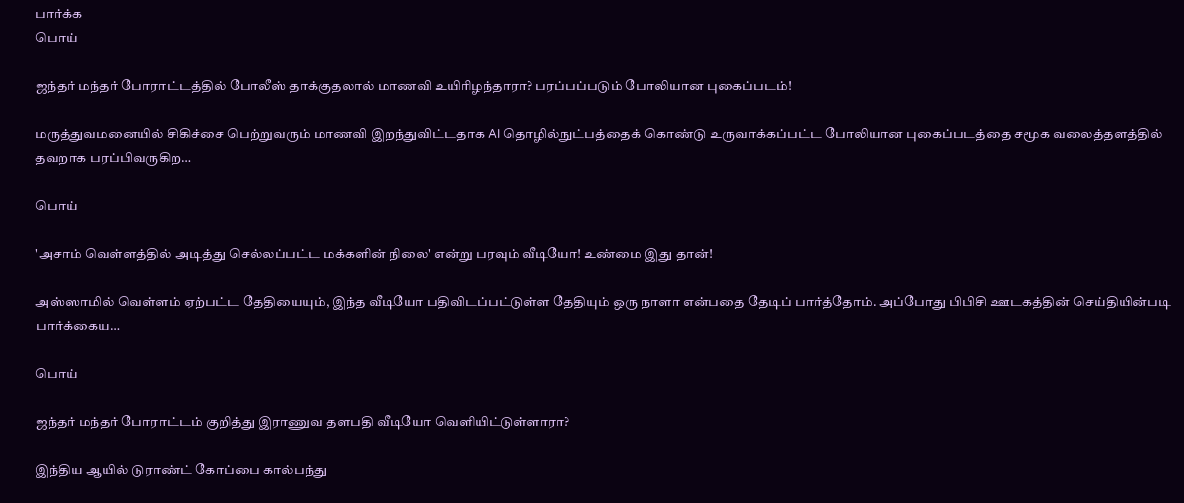பார்க்க
பொய்

ஜந்தர் மந்தர் போராட்டத்தில் போலீஸ் தாக்குதலால் மாணவி உயிரிழந்தாரா? பரப்பப்படும் போலியான புகைப்படம்!

மருத்துவமனையில் சிகிச்சை பெற்றுவரும் மாணவி இறந்துவிட்டதாக AI தொழில்நுட்பத்தைக் கொண்டு உருவாக்கப்பட்ட போலியான புகைப்படத்தை சமூக வலைத்தளத்தில் தவறாக பரப்பிவருகிற…

பொய்

'அசாம் வெள்ளத்தில் அடித்து செல்லப்பட்ட மக்களின் நிலை' என்று பரவும் வீடியோ! உண்மை இது தான்!

அஸ்ஸாமில் வெள்ளம் ஏற்பட்ட தேதியையும், இந்த வீடியோ பதிவிடப்பட்டுள்ள தேதியும் ஒரு நாளா என்பதை தேடிப் பார்த்தோம். அப்போது பிபிசி ஊடகத்தின் செய்தியின்படி பார்க்கைய…

பொய்

ஜந்தர் மந்தர் போராட்டம் குறித்து இராணுவ தளபதி வீடியோ வெளியிட்டுள்ளாரா?

இந்திய ஆயில் டுராண்ட் கோப்பை கால்பந்து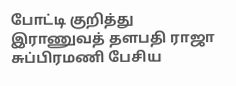போட்டி குறித்து இராணுவத் தளபதி ராஜா சுப்பிரமணி பேசிய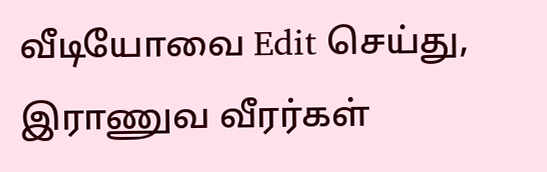வீடியோவை Edit செய்து, இராணுவ வீரர்கள்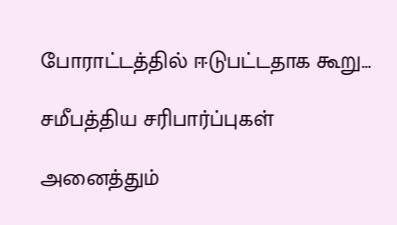போராட்டத்தில் ஈடுபட்டதாக கூறு…

சமீபத்திய சரிபார்ப்புகள்

அனைத்தும்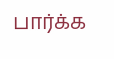பார்க்க